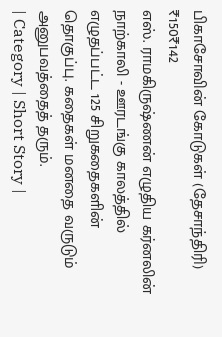பிகாசோவின் கோடுகள் (தேசாந்திரி)
₹150₹142
எஸ். ராமகிருஷ்ணன் எழுதிய கர்னலின் நாற்காலி - ஊரடங்கு காலத்தில் எழுதப்பட்ட 125 சிறுகதைகளின் தொகுப்பு. கதைகள் மனதை வருடும் அனுபவத்தைத் தரும்.
| Category | Short Story |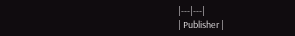|---|---|
| Publisher |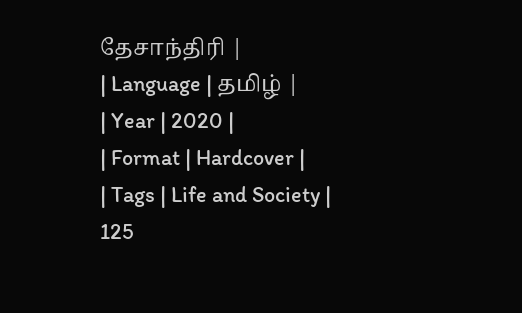தேசாந்திரி |
| Language | தமிழ் |
| Year | 2020 |
| Format | Hardcover |
| Tags | Life and Society |
125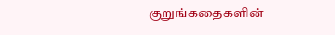குறுங்கதைகளின்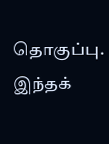தொகுப்பு. இந்தக்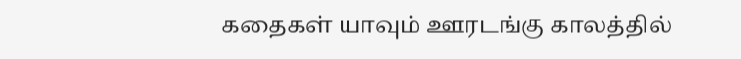கதைகள் யாவும் ஊரடங்கு காலத்தில்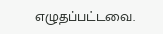எழுதப்பட்டவை.